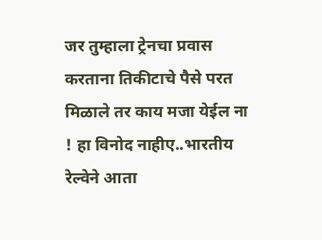जर तुम्हाला ट्रेनचा प्रवास करताना तिकीटाचे पैसे परत मिळाले तर काय मजा येईल ना ! हा विनोद नाहीए..भारतीय रेल्वेने आता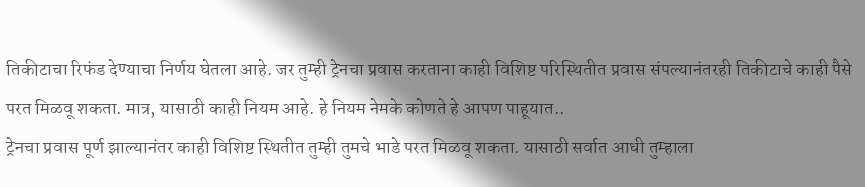तिकीटाचा रिफंड देण्याचा निर्णय घेतला आहे. जर तुम्ही ट्रेनचा प्रवास करताना काही विशिष्ट परिस्थितीत प्रवास संपल्यानंतरही तिकीटाचे काही पैसे परत मिळवू शकता. मात्र, यासाठी काही नियम आहे. हे नियम नेमके कोणते हे आपण पाहूयात..
ट्रेनचा प्रवास पूर्ण झाल्यानंतर काही विशिष्ट स्थितीत तुम्ही तुमचे भाडे परत मिळवू शकता. यासाठी सर्वात आधी तुम्हाला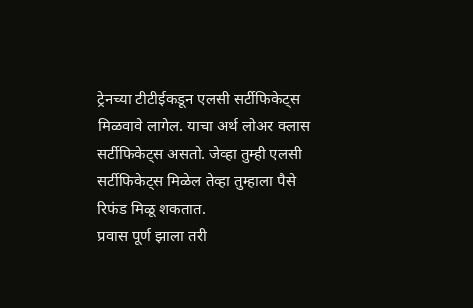ट्रेनच्या टीटीईकडून एलसी सर्टीफिकेट्स मिळवावे लागेल. याचा अर्थ लोअर क्लास सर्टीफिकेट्स असतो. जेव्हा तुम्ही एलसी सर्टीफिकेट्स मिळेल तेव्हा तुम्हाला पैसे रिफंड मिळू शकतात.
प्रवास पूर्ण झाला तरी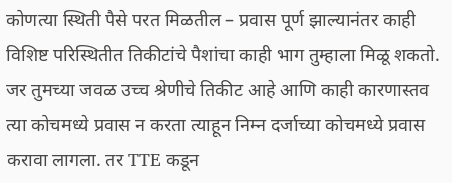कोणत्या स्थिती पैसे परत मिळतील – प्रवास पूर्ण झाल्यानंतर काही विशिष्ट परिस्थितीत तिकीटांचे पैशांचा काही भाग तुम्हाला मिळू शकतो. जर तुमच्या जवळ उच्च श्रेणीचे तिकीट आहे आणि काही कारणास्तव त्या कोचमध्ये प्रवास न करता त्याहून निम्न दर्जाच्या कोचमध्ये प्रवास करावा लागला. तर TTE कडून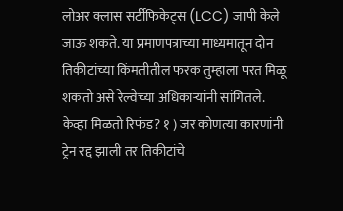लोअर क्लास सर्टीफिकेट्स (LCC) जापी केले जाऊ शकते. या प्रमाणपत्राच्या माध्यमातून दोन तिकीटांच्या किंमतीतील फरक तुम्हाला परत मिळू शकतो असे रेल्वेच्या अधिकाऱ्यांनी सांगितले.
केव्हा मिळतो रिफंड? १ ) जर कोणत्या कारणांनी ट्रेन रद्द झाली तर तिकीटांचे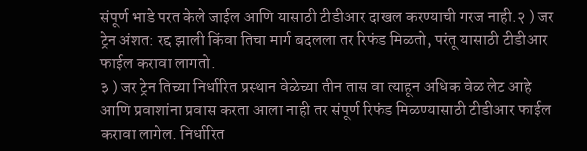संपूर्ण भाडे परत केले जाईल आणि यासाठी टीडीआर दाखल करण्याची गरज नाही.२ ) जर ट्रेन अंशत: रद्द झाली किंवा तिचा मार्ग बदलला तर रिफंड मिळतो, परंतू यासाठी टीडीआर फाईल करावा लागतो.
३ ) जर ट्रेन तिच्या निर्धारित प्रस्थान वेळेच्या तीन तास वा त्याहून अधिक वेळ लेट आहे आणि प्रवाशांना प्रवास करता आला नाही तर संपूर्ण रिफंड मिळण्यासाठी टीडीआर फाईल करावा लागेल. निर्धारित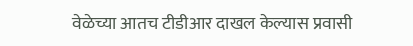वेळेच्या आतच टीडीआर दाखल केल्यास प्रवासी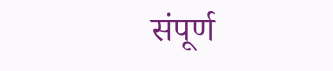संपूर्ण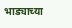भाड्याच्या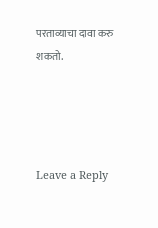परताव्याचा दावा करु शकतो.




Leave a Reply